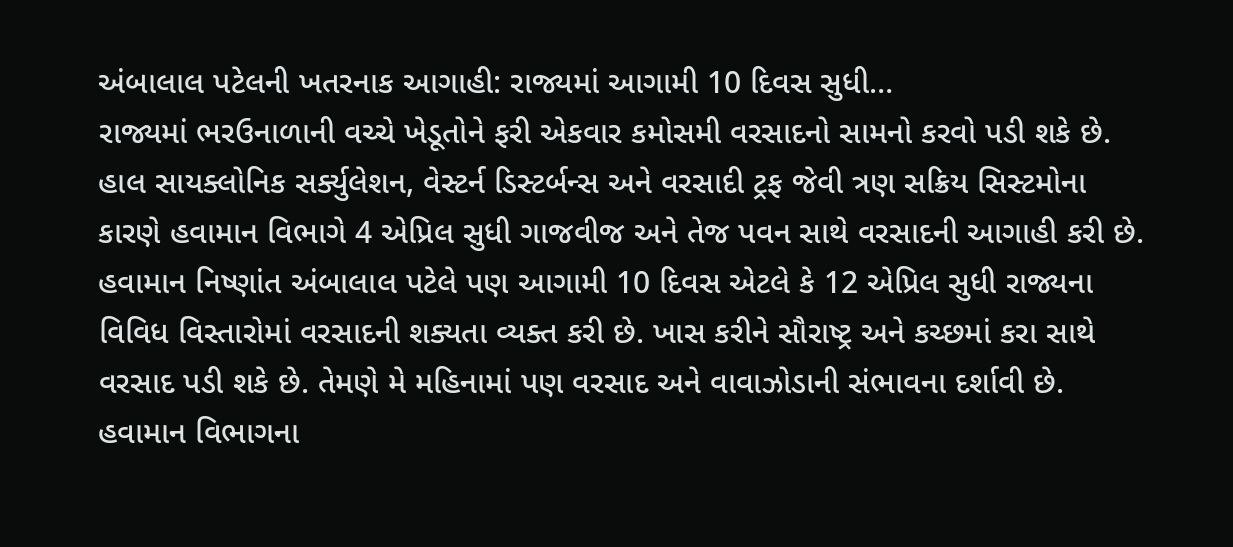અંબાલાલ પટેલની ખતરનાક આગાહી: રાજ્યમાં આગામી 10 દિવસ સુધી…
રાજ્યમાં ભરઉનાળાની વચ્ચે ખેડૂતોને ફરી એકવાર કમોસમી વરસાદનો સામનો કરવો પડી શકે છે. હાલ સાયક્લોનિક સર્ક્યુલેશન, વેસ્ટર્ન ડિસ્ટર્બન્સ અને વરસાદી ટ્રફ જેવી ત્રણ સક્રિય સિસ્ટમોના કારણે હવામાન વિભાગે 4 એપ્રિલ સુધી ગાજવીજ અને તેજ પવન સાથે વરસાદની આગાહી કરી છે.
હવામાન નિષ્ણાંત અંબાલાલ પટેલે પણ આગામી 10 દિવસ એટલે કે 12 એપ્રિલ સુધી રાજ્યના વિવિધ વિસ્તારોમાં વરસાદની શક્યતા વ્યક્ત કરી છે. ખાસ કરીને સૌરાષ્ટ્ર અને કચ્છમાં કરા સાથે વરસાદ પડી શકે છે. તેમણે મે મહિનામાં પણ વરસાદ અને વાવાઝોડાની સંભાવના દર્શાવી છે.
હવામાન વિભાગના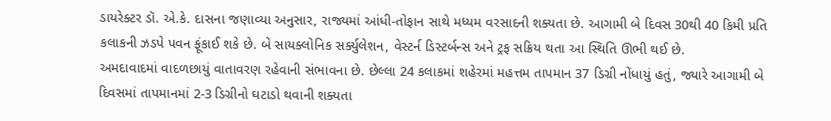ડાયરેક્ટર ડૉ. એ.કે. દાસના જણાવ્યા અનુસાર, રાજ્યમાં આંધી-તોફાન સાથે મધ્યમ વરસાદની શક્યતા છે. આગામી બે દિવસ 30થી 40 કિમી પ્રતિ કલાકની ઝડપે પવન ફૂંકાઈ શકે છે. બે સાયક્લોનિક સર્ક્યુલેશન, વેસ્ટર્ન ડિસ્ટર્બન્સ અને ટ્રફ સક્રિય થતા આ સ્થિતિ ઊભી થઈ છે.
અમદાવાદમાં વાદળછાયું વાતાવરણ રહેવાની સંભાવના છે. છેલ્લા 24 કલાકમાં શહેરમાં મહત્તમ તાપમાન 37 ડિગ્રી નોંધાયું હતું, જ્યારે આગામી બે દિવસમાં તાપમાનમાં 2-3 ડિગ્રીનો ઘટાડો થવાની શક્યતા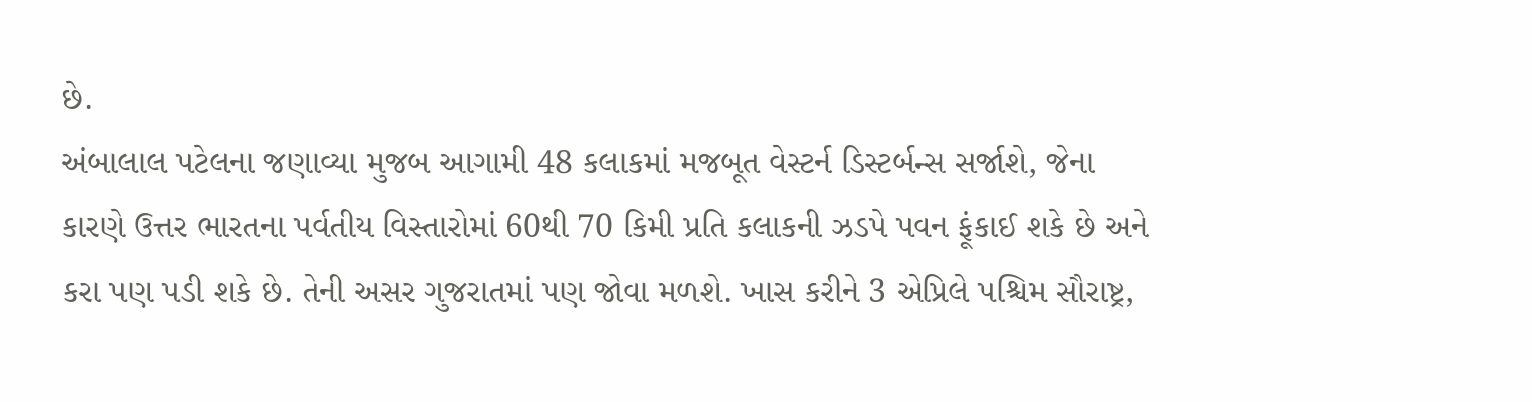છે.
અંબાલાલ પટેલના જણાવ્યા મુજબ આગામી 48 કલાકમાં મજબૂત વેસ્ટર્ન ડિસ્ટર્બન્સ સર્જાશે, જેના કારણે ઉત્તર ભારતના પર્વતીય વિસ્તારોમાં 60થી 70 કિમી પ્રતિ કલાકની ઝડપે પવન ફૂંકાઈ શકે છે અને કરા પણ પડી શકે છે. તેની અસર ગુજરાતમાં પણ જોવા મળશે. ખાસ કરીને 3 એપ્રિલે પશ્ચિમ સૌરાષ્ટ્ર,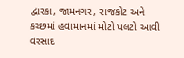દ્વારકા, જામનગર, રાજકોટ અને કચ્છમાં હવામાનમાં મોટો પલટો આવી વરસાદ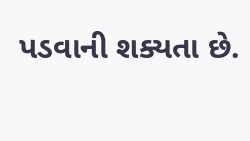પડવાની શક્યતા છે.